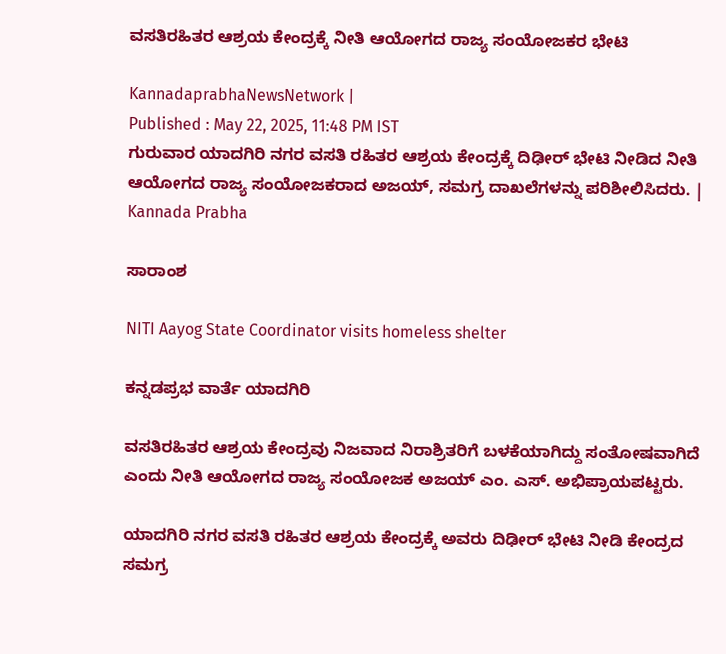ವಸತಿರಹಿತರ ಆಶ್ರಯ ಕೇಂದ್ರಕ್ಕೆ ನೀತಿ ಆಯೋಗದ ರಾಜ್ಯ ಸಂಯೋಜಕರ ಭೇಟಿ

KannadaprabhaNewsNetwork |
Published : May 22, 2025, 11:48 PM IST
ಗುರುವಾರ ಯಾದಗಿರಿ ನಗರ ವಸತಿ ರಹಿತರ ಆಶ್ರಯ ಕೇಂದ್ರಕ್ಕೆ ದಿಢೀರ್ ಭೇಟಿ ನೀಡಿದ ನೀತಿ ಆಯೋಗದ ರಾಜ್ಯ ಸಂಯೋಜಕರಾದ ಅಜಯ್, ಸಮಗ್ರ ದಾಖಲೆಗಳನ್ನು ಪರಿಶೀಲಿಸಿದರು. | Kannada Prabha

ಸಾರಾಂಶ

NITI Aayog State Coordinator visits homeless shelter

ಕನ್ನಡಪ್ರಭ ವಾರ್ತೆ ಯಾದಗಿರಿ

ವಸತಿರಹಿತರ ಆಶ್ರಯ ಕೇಂದ್ರವು ನಿಜವಾದ ನಿರಾಶ್ರಿತರಿಗೆ ಬಳಕೆಯಾಗಿದ್ದು ಸಂತೋಷವಾಗಿದೆ ಎಂದು ನೀತಿ ಆಯೋಗದ ರಾಜ್ಯ ಸಂಯೋಜಕ ಅಜಯ್ ಎಂ. ಎಸ್. ಅಭಿಪ್ರಾಯಪಟ್ಟರು.

ಯಾದಗಿರಿ ನಗರ ವಸತಿ ರಹಿತರ ಆಶ್ರಯ ಕೇಂದ್ರಕ್ಕೆ ಅವರು ದಿಢೀರ್ ಭೇಟಿ ನೀಡಿ ಕೇಂದ್ರದ ಸಮಗ್ರ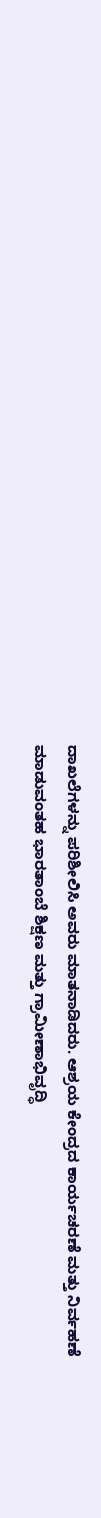ದಾಖಲೆಗಳನ್ನು ಪರಿಶೀಲಿಸಿ ಅವರು ಮಾತನಾಡಿದರು. ಆಶ್ರಯ ಕೇಂದ್ರದ ಕಾರ್ಯಚರಣೆ ಮತ್ತು ನಿರ್ವಹಣೆ ಮಾಡುವಂತಹ ಭಾರತಾಂಬೆ ಶಿಕ್ಷಣ ಮತ್ತು ಗ್ರಾಮೀಣಾಭಿವೃದ್ಧಿ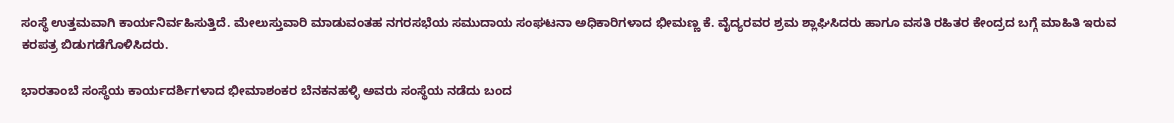ಸಂಸ್ಥೆ ಉತ್ತಮವಾಗಿ ಕಾರ್ಯನಿರ್ವಹಿಸುತ್ತಿದೆ. ಮೇಲುಸ್ತುವಾರಿ ಮಾಡುವಂತಹ ನಗರಸಭೆಯ ಸಮುದಾಯ ಸಂಘಟನಾ ಅಧಿಕಾರಿಗಳಾದ ಭೀಮಣ್ಣ ಕೆ. ವೈದ್ಯರವರ ಶ್ರಮ ಶ್ಲಾಘಿಸಿದರು ಹಾಗೂ ವಸತಿ ರಹಿತರ ಕೇಂದ್ರದ ಬಗ್ಗೆ ಮಾಹಿತಿ ಇರುವ ಕರಪತ್ರ ಬಿಡುಗಡೆಗೊಳಿಸಿದರು.

ಭಾರತಾಂಬೆ ಸಂಸ್ಥೆಯ ಕಾರ್ಯದರ್ಶಿಗಳಾದ ಭೀಮಾಶಂಕರ ಬೆನಕನಹಳ್ಳಿ ಅವರು ಸಂಸ್ಥೆಯ ನಡೆದು ಬಂದ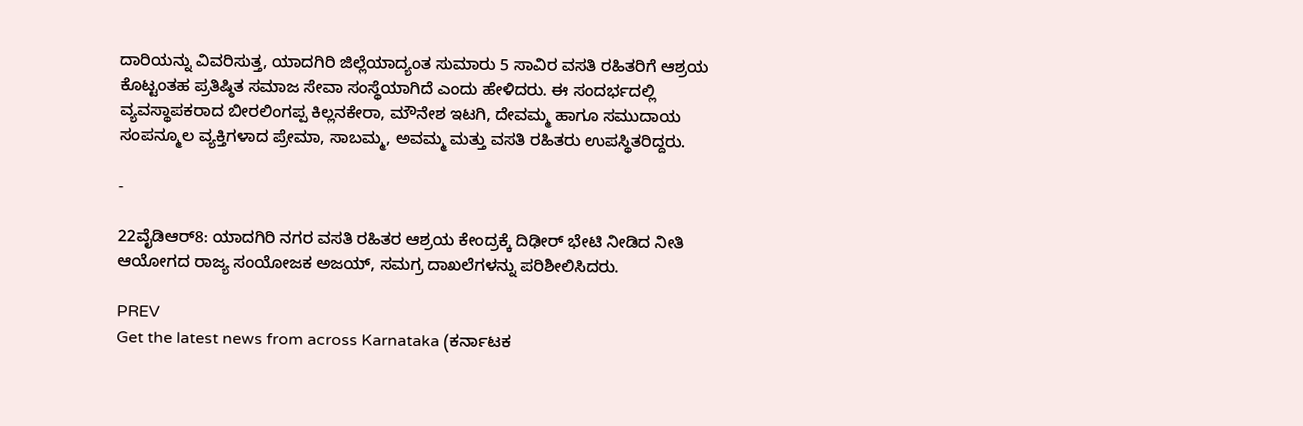ದಾರಿಯನ್ನು ವಿವರಿಸುತ್ತ, ಯಾದಗಿರಿ ಜಿಲ್ಲೆಯಾದ್ಯಂತ ಸುಮಾರು 5 ಸಾವಿರ ವಸತಿ ರಹಿತರಿಗೆ ಆಶ್ರಯ ಕೊಟ್ಟಂತಹ ಪ್ರತಿಷ್ಠಿತ ಸಮಾಜ ಸೇವಾ ಸಂಸ್ಥೆಯಾಗಿದೆ ಎಂದು ಹೇಳಿದರು. ಈ ಸಂದರ್ಭದಲ್ಲಿ ವ್ಯವಸ್ಥಾಪಕರಾದ ಬೀರಲಿಂಗಪ್ಪ ಕಿಲ್ಲನಕೇರಾ, ಮೌನೇಶ ಇಟಗಿ, ದೇವಮ್ಮ ಹಾಗೂ ಸಮುದಾಯ ಸಂಪನ್ಮೂಲ ವ್ಯಕ್ತಿಗಳಾದ ಪ್ರೇಮಾ, ಸಾಬಮ್ಮ, ಅವಮ್ಮ ಮತ್ತು ವಸತಿ ರಹಿತರು ಉಪಸ್ಥಿತರಿದ್ದರು.

-

22ವೈಡಿಆರ್‌8: ಯಾದಗಿರಿ ನಗರ ವಸತಿ ರಹಿತರ ಆಶ್ರಯ ಕೇಂದ್ರಕ್ಕೆ ದಿಢೀರ್ ಭೇಟಿ ನೀಡಿದ ನೀತಿ ಆಯೋಗದ ರಾಜ್ಯ ಸಂಯೋಜಕ ಅಜಯ್, ಸಮಗ್ರ ದಾಖಲೆಗಳನ್ನು ಪರಿಶೀಲಿಸಿದರು.

PREV
Get the latest news from across Karnataka (ಕರ್ನಾಟಕ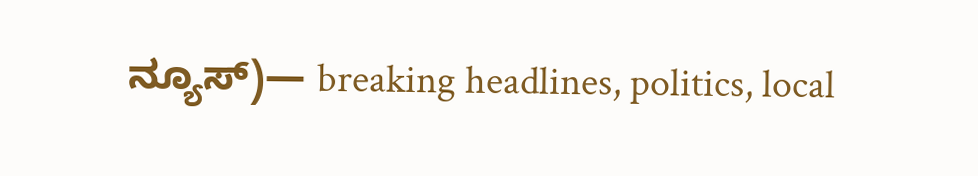ನ್ಯೂಸ್)— breaking headlines, politics, local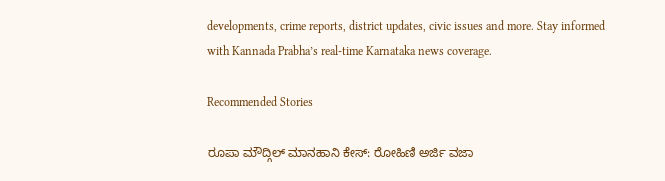developments, crime reports, district updates, civic issues and more. Stay informed with Kannada Prabha’s real‑time Karnataka news coverage.

Recommended Stories

ರೂಪಾ ಮೌದ್ಗಿಲ್‌ ಮಾನಹಾನಿ ಕೇಸ್‌: ರೋಹಿಣಿ ಅರ್ಜಿ ವಜಾ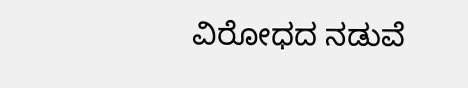ವಿರೋಧದ ನಡುವೆ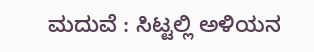ಮದುವೆ : ಸಿಟ್ಟಲ್ಲಿ ಅಳಿಯನ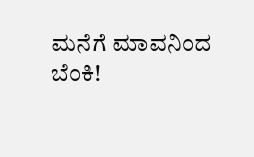ಮನೆಗೆ ಮಾವನಿಂದ ಬೆಂಕಿ!